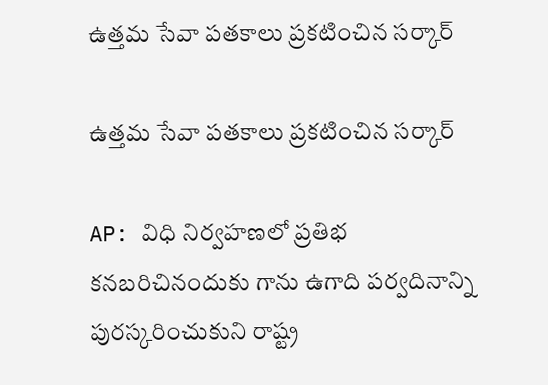ఉత్తమ సేవా పతకాలు ప్రకటించిన సర్కార్

ఉత్తమ సేవా పతకాలు ప్రకటించిన సర్కార్

AP: విధి నిర్వహణలో ప్రతిభ కనబరిచినందుకు గాను ఉగాది పర్వదినాన్ని పురస్కరించుకుని రాష్ట్ర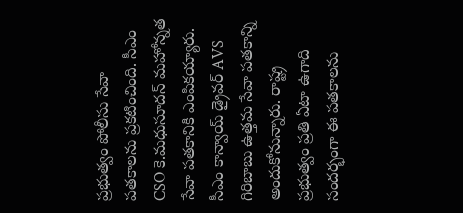ప్రభుత్వం పోలీసు సేవా పతకాలను ప్రకటించింది. సీఎం CSO కె.మధుసూదన్ మహోన్నత సేవా పతకానికి ఎంపికయ్యారు. సీఎం కాన్వాయ్ డ్రైవర్ AVS గిరిబాబు ఉత్తమ సేవా పతకాన్ని అందుకోనున్నారు. రాష్ట్ర ప్రభుత్వం ప్రతి ఏటా ఉగాది సందర్భంగా ఈ పతకాలను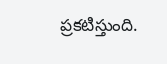ప్రకటిస్తుంది.